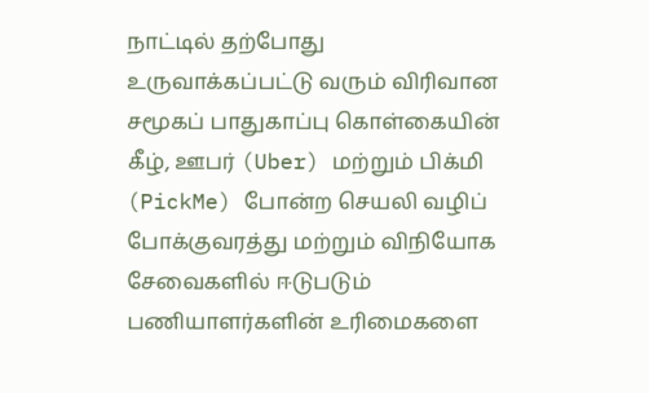நாட்டில் தற்போது உருவாக்கப்பட்டு வரும் விரிவான சமூகப் பாதுகாப்பு கொள்கையின் கீழ், ஊபர் (Uber) மற்றும் பிக்மி (PickMe) போன்ற செயலி வழிப் போக்குவரத்து மற்றும் விநியோக சேவைகளில் ஈடுபடும் பணியாளர்களின் உரிமைகளை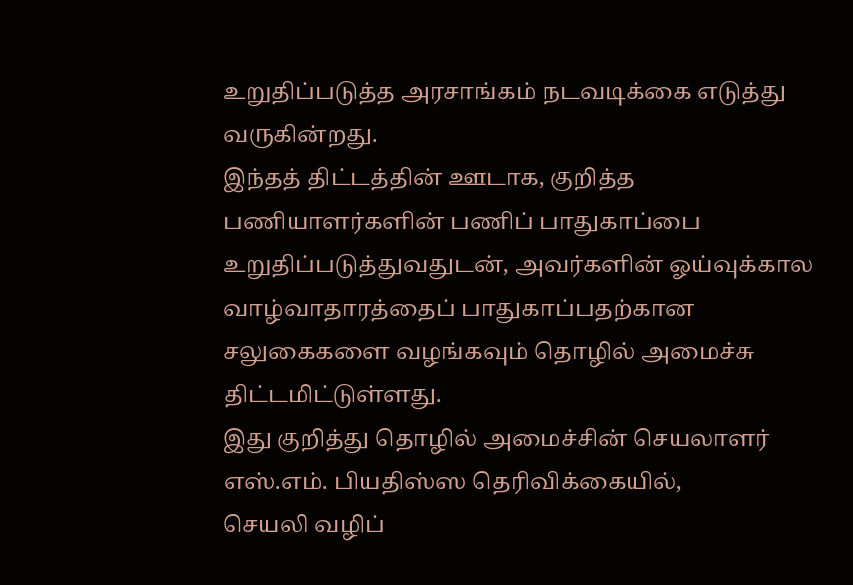உறுதிப்படுத்த அரசாங்கம் நடவடிக்கை எடுத்து வருகின்றது.
இந்தத் திட்டத்தின் ஊடாக, குறித்த பணியாளர்களின் பணிப் பாதுகாப்பை உறுதிப்படுத்துவதுடன், அவர்களின் ஓய்வுக்கால வாழ்வாதாரத்தைப் பாதுகாப்பதற்கான சலுகைகளை வழங்கவும் தொழில் அமைச்சு திட்டமிட்டுள்ளது.
இது குறித்து தொழில் அமைச்சின் செயலாளர் எஸ்.எம். பியதிஸ்ஸ தெரிவிக்கையில்,
செயலி வழிப்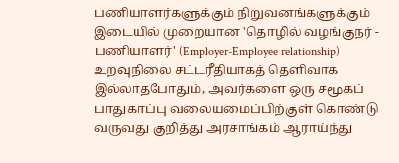பணியாளர்களுக்கும் நிறுவனங்களுக்கும் இடையில் முறையான 'தொழில் வழங்குநர் - பணியாளர்' (Employer-Employee relationship) உறவுநிலை சட்டரீதியாகத் தெளிவாக இல்லாதபோதும், அவர்களை ஒரு சமூகப் பாதுகாப்பு வலையமைப்பிற்குள் கொண்டு வருவது குறித்து அரசாங்கம் ஆராய்ந்து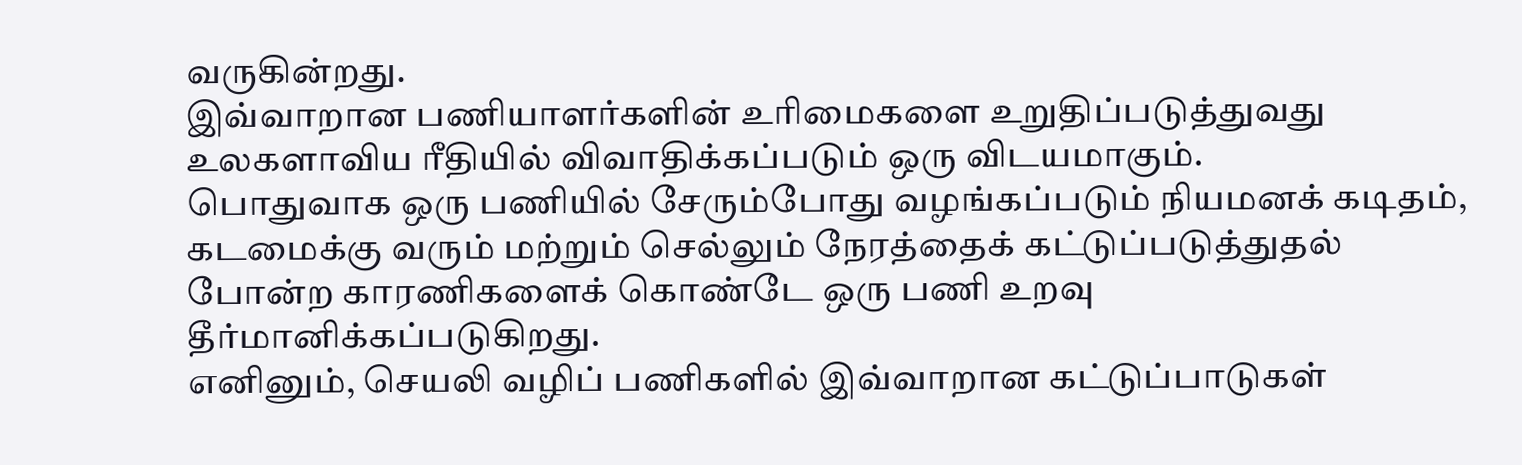வருகின்றது.
இவ்வாறான பணியாளர்களின் உரிமைகளை உறுதிப்படுத்துவது உலகளாவிய ரீதியில் விவாதிக்கப்படும் ஒரு விடயமாகும்.
பொதுவாக ஒரு பணியில் சேரும்போது வழங்கப்படும் நியமனக் கடிதம், கடமைக்கு வரும் மற்றும் செல்லும் நேரத்தைக் கட்டுப்படுத்துதல் போன்ற காரணிகளைக் கொண்டே ஒரு பணி உறவு தீர்மானிக்கப்படுகிறது.
எனினும், செயலி வழிப் பணிகளில் இவ்வாறான கட்டுப்பாடுகள்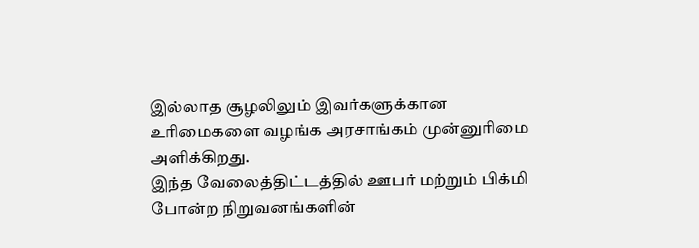இல்லாத சூழலிலும் இவர்களுக்கான உரிமைகளை வழங்க அரசாங்கம் முன்னுரிமை அளிக்கிறது.
இந்த வேலைத்திட்டத்தில் ஊபர் மற்றும் பிக்மி போன்ற நிறுவனங்களின்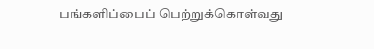பங்களிப்பைப் பெற்றுக்கொள்வது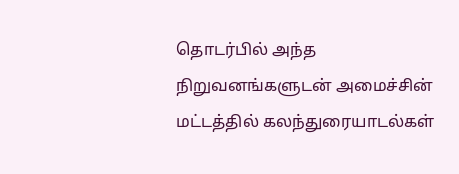தொடர்பில் அந்த நிறுவனங்களுடன் அமைச்சின் மட்டத்தில் கலந்துரையாடல்கள்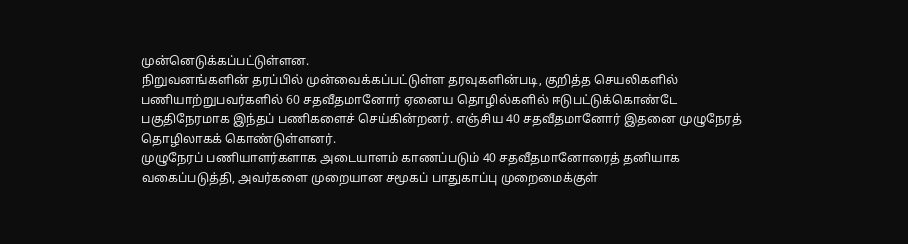முன்னெடுக்கப்பட்டுள்ளன.
நிறுவனங்களின் தரப்பில் முன்வைக்கப்பட்டுள்ள தரவுகளின்படி, குறித்த செயலிகளில் பணியாற்றுபவர்களில் 60 சதவீதமானோர் ஏனைய தொழில்களில் ஈடுபட்டுக்கொண்டே பகுதிநேரமாக இந்தப் பணிகளைச் செய்கின்றனர். எஞ்சிய 40 சதவீதமானோர் இதனை முழுநேரத் தொழிலாகக் கொண்டுள்ளனர்.
முழுநேரப் பணியாளர்களாக அடையாளம் காணப்படும் 40 சதவீதமானோரைத் தனியாக வகைப்படுத்தி, அவர்களை முறையான சமூகப் பாதுகாப்பு முறைமைக்குள்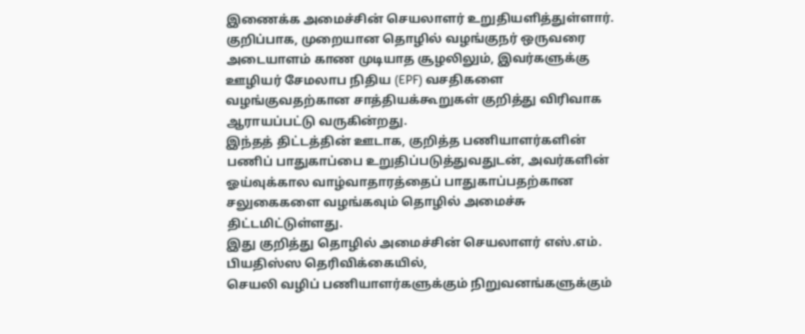இணைக்க அமைச்சின் செயலாளர் உறுதியளித்துள்ளார்.
குறிப்பாக, முறையான தொழில் வழங்குநர் ஒருவரை அடையாளம் காண முடியாத சூழலிலும், இவர்களுக்கு ஊழியர் சேமலாப நிதிய (EPF) வசதிகளை வழங்குவதற்கான சாத்தியக்கூறுகள் குறித்து விரிவாக ஆராயப்பட்டு வருகின்றது.
இந்தத் திட்டத்தின் ஊடாக, குறித்த பணியாளர்களின் பணிப் பாதுகாப்பை உறுதிப்படுத்துவதுடன், அவர்களின் ஓய்வுக்கால வாழ்வாதாரத்தைப் பாதுகாப்பதற்கான சலுகைகளை வழங்கவும் தொழில் அமைச்சு திட்டமிட்டுள்ளது.
இது குறித்து தொழில் அமைச்சின் செயலாளர் எஸ்.எம். பியதிஸ்ஸ தெரிவிக்கையில்,
செயலி வழிப் பணியாளர்களுக்கும் நிறுவனங்களுக்கும்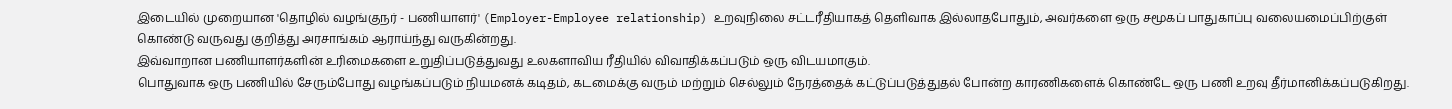இடையில் முறையான 'தொழில் வழங்குநர் - பணியாளர்' (Employer-Employee relationship) உறவுநிலை சட்டரீதியாகத் தெளிவாக இல்லாதபோதும், அவர்களை ஒரு சமூகப் பாதுகாப்பு வலையமைப்பிற்குள் கொண்டு வருவது குறித்து அரசாங்கம் ஆராய்ந்து வருகின்றது.
இவ்வாறான பணியாளர்களின் உரிமைகளை உறுதிப்படுத்துவது உலகளாவிய ரீதியில் விவாதிக்கப்படும் ஒரு விடயமாகும்.
பொதுவாக ஒரு பணியில் சேரும்போது வழங்கப்படும் நியமனக் கடிதம், கடமைக்கு வரும் மற்றும் செல்லும் நேரத்தைக் கட்டுப்படுத்துதல் போன்ற காரணிகளைக் கொண்டே ஒரு பணி உறவு தீர்மானிக்கப்படுகிறது.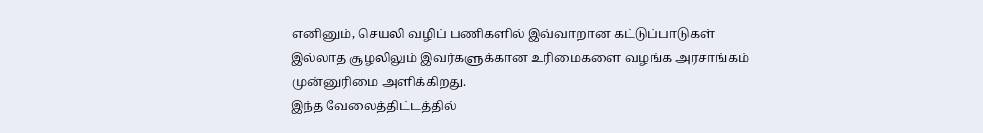எனினும், செயலி வழிப் பணிகளில் இவ்வாறான கட்டுப்பாடுகள் இல்லாத சூழலிலும் இவர்களுக்கான உரிமைகளை வழங்க அரசாங்கம் முன்னுரிமை அளிக்கிறது.
இந்த வேலைத்திட்டத்தில்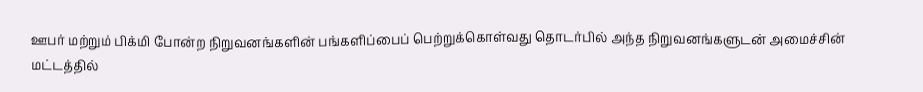ஊபர் மற்றும் பிக்மி போன்ற நிறுவனங்களின் பங்களிப்பைப் பெற்றுக்கொள்வது தொடர்பில் அந்த நிறுவனங்களுடன் அமைச்சின் மட்டத்தில்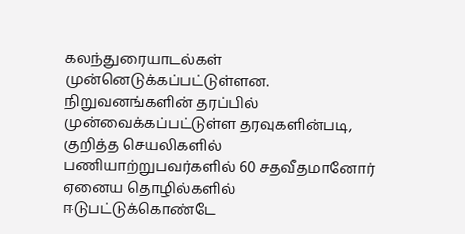கலந்துரையாடல்கள் முன்னெடுக்கப்பட்டுள்ளன.
நிறுவனங்களின் தரப்பில் முன்வைக்கப்பட்டுள்ள தரவுகளின்படி, குறித்த செயலிகளில் பணியாற்றுபவர்களில் 60 சதவீதமானோர் ஏனைய தொழில்களில் ஈடுபட்டுக்கொண்டே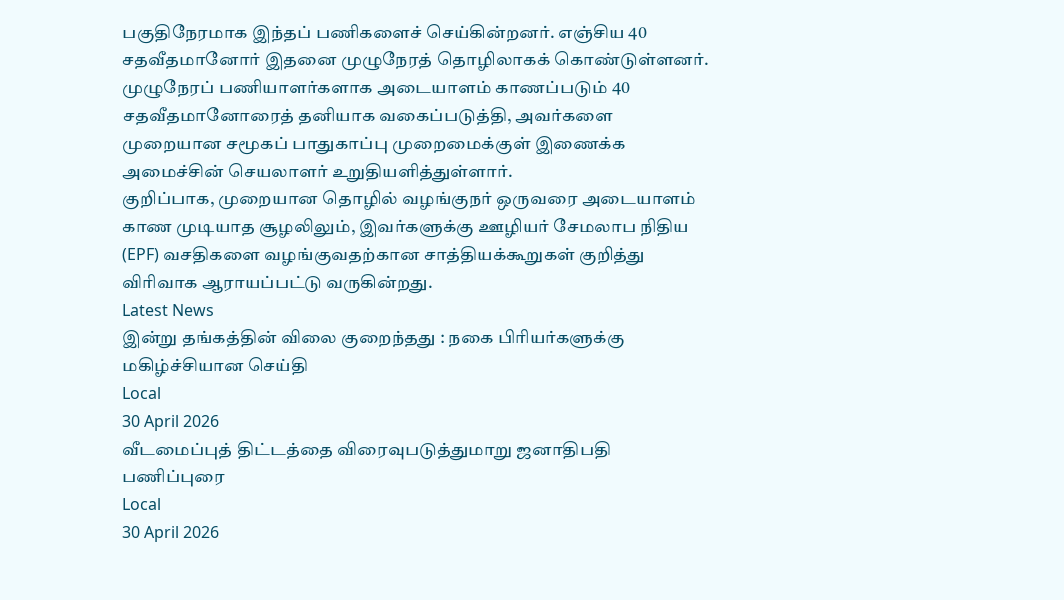பகுதிநேரமாக இந்தப் பணிகளைச் செய்கின்றனர். எஞ்சிய 40 சதவீதமானோர் இதனை முழுநேரத் தொழிலாகக் கொண்டுள்ளனர்.
முழுநேரப் பணியாளர்களாக அடையாளம் காணப்படும் 40 சதவீதமானோரைத் தனியாக வகைப்படுத்தி, அவர்களை முறையான சமூகப் பாதுகாப்பு முறைமைக்குள் இணைக்க அமைச்சின் செயலாளர் உறுதியளித்துள்ளார்.
குறிப்பாக, முறையான தொழில் வழங்குநர் ஒருவரை அடையாளம் காண முடியாத சூழலிலும், இவர்களுக்கு ஊழியர் சேமலாப நிதிய (EPF) வசதிகளை வழங்குவதற்கான சாத்தியக்கூறுகள் குறித்து விரிவாக ஆராயப்பட்டு வருகின்றது.
Latest News
இன்று தங்கத்தின் விலை குறைந்தது : நகை பிரியர்களுக்கு மகிழ்ச்சியான செய்தி
Local
30 April 2026
வீடமைப்புத் திட்டத்தை விரைவுபடுத்துமாறு ஜனாதிபதி பணிப்புரை
Local
30 April 2026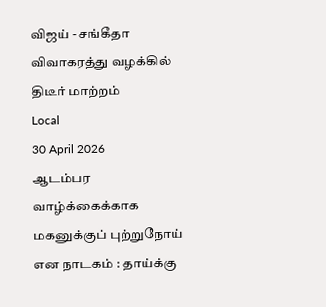விஜய் - சங்கீதா விவாகரத்து வழக்கில் திடீர் மாற்றம்
Local
30 April 2026
ஆடம்பர வாழ்க்கைக்காக மகனுக்குப் புற்றுநோய் என நாடகம் : தாய்க்கு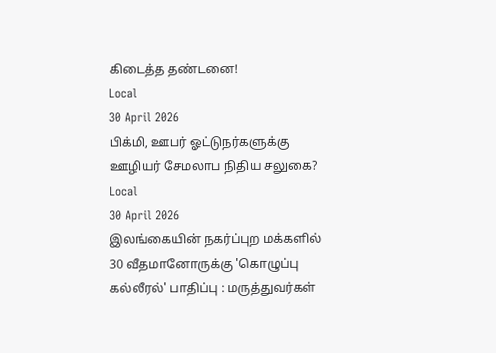கிடைத்த தண்டனை!
Local
30 April 2026
பிக்மி, ஊபர் ஓட்டுநர்களுக்கு ஊழியர் சேமலாப நிதிய சலுகை?
Local
30 April 2026
இலங்கையின் நகர்ப்புற மக்களில் 30 வீதமானோருக்கு 'கொழுப்பு கல்லீரல்' பாதிப்பு : மருத்துவர்கள்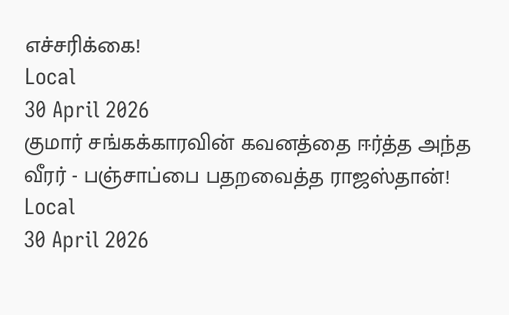எச்சரிக்கை!
Local
30 April 2026
குமார் சங்கக்காரவின் கவனத்தை ஈர்த்த அந்த வீரர் - பஞ்சாப்பை பதறவைத்த ராஜஸ்தான்!
Local
30 April 2026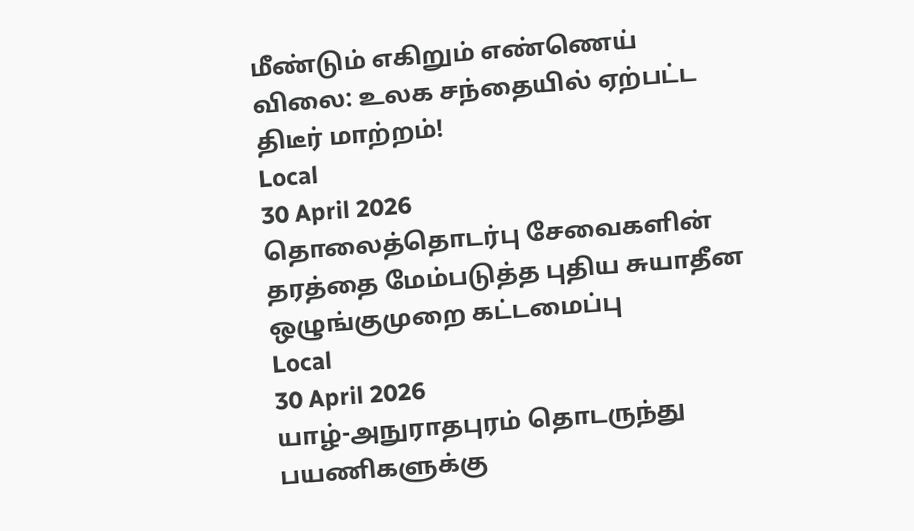மீண்டும் எகிறும் எண்ணெய் விலை: உலக சந்தையில் ஏற்பட்ட திடீர் மாற்றம்!
Local
30 April 2026
தொலைத்தொடர்பு சேவைகளின் தரத்தை மேம்படுத்த புதிய சுயாதீன ஒழுங்குமுறை கட்டமைப்பு
Local
30 April 2026
யாழ்-அநுராதபுரம் தொடருந்து பயணிகளுக்கு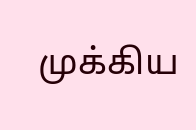முக்கிய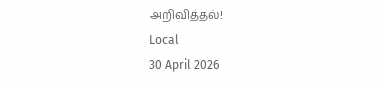அறிவித்தல்!
Local
30 April 2026